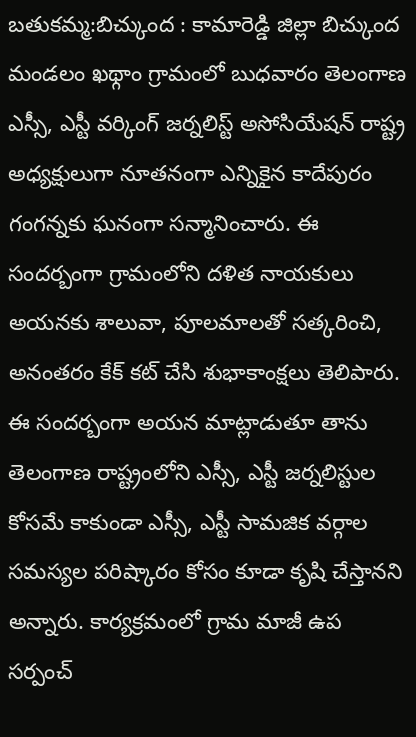బతుకమ్మ:బిచ్కుంద : కామారెడ్డి జిల్లా బిచ్కుంద మండలం ఖథ్గాం గ్రామంలో బుధవారం తెలంగాణ ఎస్సీ, ఎస్టీ వర్కింగ్ జర్నలిస్ట్ అసోసియేషన్ రాష్ట్ర అధ్యక్షులుగా నూతనంగా ఎన్నికైన కాదేపురం గంగన్నకు ఘనంగా సన్మానించారు. ఈ సందర్బంగా గ్రామంలోని దళిత నాయకులు అయనకు శాలువా, పూలమాలతో సత్కరించి, అనంతరం కేక్ కట్ చేసి శుభాకాంక్షలు తెలిపారు. ఈ సందర్బంగా అయన మాట్లాడుతూ తాను తెలంగాణ రాష్ట్రంలోని ఎస్సీ, ఎస్టీ జర్నలిస్టుల కోసమే కాకుండా ఎస్సీ, ఎస్టీ సామజిక వర్గాల సమస్యల పరిష్కారం కోసం కూడా కృషి చేస్తానని అన్నారు. కార్యక్రమంలో గ్రామ మాజీ ఉప సర్పంచ్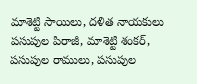మాశెట్టి సాయిలు, దళిత నాయకులు పసుపుల పిరాజీ, మాశెట్టి శంకర్, పసుపుల రాములు, పసుపుల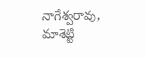నాగేశ్వరావు, మాశెట్టి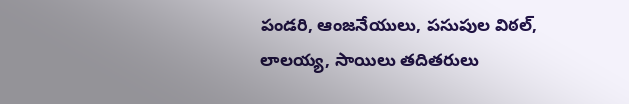పండరి, ఆంజనేయులు, పసుపుల విఠల్, లాలయ్య, సాయిలు తదితరులు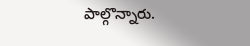పాల్గొన్నారు.